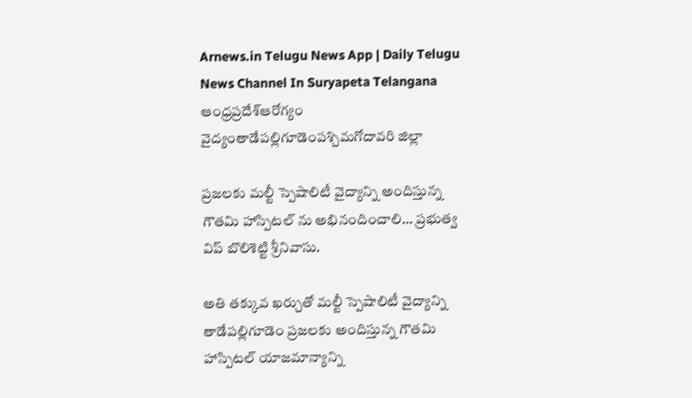Arnews.in Telugu News App | Daily Telugu News Channel In Suryapeta Telangana
ఆంధ్రప్రదేశ్ఆరోగ్యం వైద్యంతాడేపల్లిగూడెంపశ్చిమగోదావరి జిల్లా

ప్రజలకు మల్టీ స్పెషాలిటీ వైద్యాన్ని అందిస్తున్న గౌతమి హాస్పిటల్ ను అభినందించాలి… ప్రభుత్వ విప్ బొలిశెట్టి శ్రీనివాసు.

అతి తక్కువ ఖర్చుతో మల్టీ స్పెషాలిటీ వైద్యాన్ని తాడేపల్లిగూడెం ప్రజలకు అందిస్తున్న గౌతమి హాస్పిటల్ యాజమాన్యాన్ని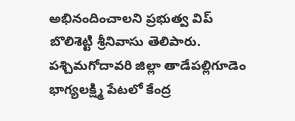అభినందించాలని ప్రభుత్వ విప్ బొలిశెట్టి శ్రీనివాసు తెలిపారు. పశ్చిమగోదావరి జిల్లా తాడేపల్లిగూడెం భాగ్యలక్ష్మి పేటలో కేంద్ర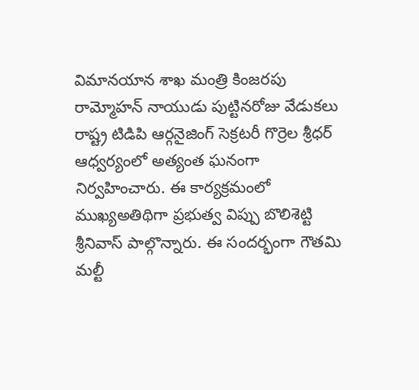విమానయాన శాఖ మంత్రి కింజరపు రామ్మోహన్ నాయుడు పుట్టినరోజు వేడుకలు రాష్ట్ర టిడిపి ఆర్గనైజింగ్ సెక్రటరీ గొర్రెల శ్రీధర్ ఆధ్వర్యంలో అత్యంత ఘనంగా నిర్వహించారు. ఈ కార్యక్రమంలో ముఖ్యఅతిథిగా ప్రభుత్వ విప్పు బొలిశెట్టి శ్రీనివాస్ పాల్గొన్నారు. ఈ సందర్భంగా గౌతమి మల్టీ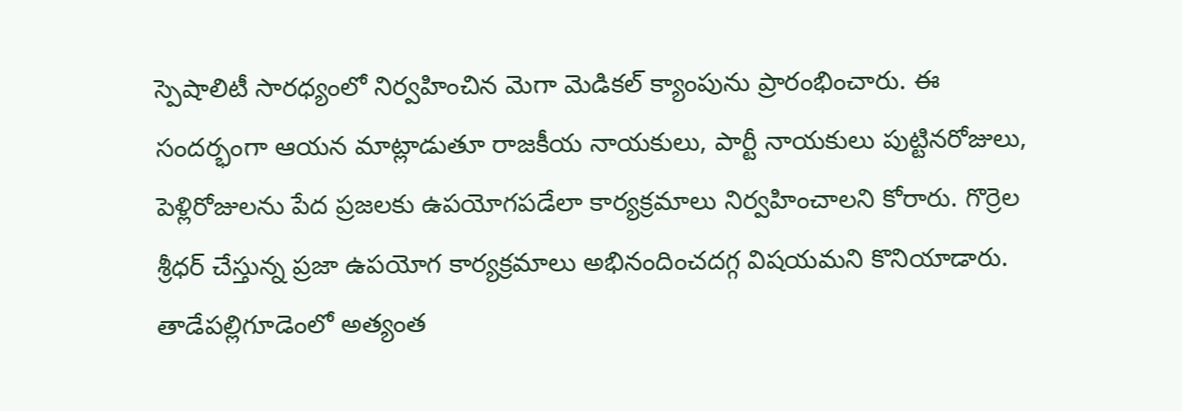స్పెషాలిటీ సారధ్యంలో నిర్వహించిన మెగా మెడికల్ క్యాంపును ప్రారంభించారు. ఈ సందర్భంగా ఆయన మాట్లాడుతూ రాజకీయ నాయకులు, పార్టీ నాయకులు పుట్టినరోజులు, పెళ్లిరోజులను పేద ప్రజలకు ఉపయోగపడేలా కార్యక్రమాలు నిర్వహించాలని కోరారు. గొర్రెల శ్రీధర్ చేస్తున్న ప్రజా ఉపయోగ కార్యక్రమాలు అభినందించదగ్గ విషయమని కొనియాడారు. తాడేపల్లిగూడెంలో అత్యంత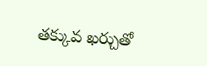తక్కువ ఖర్చుతో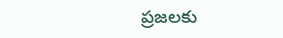ప్రజలకు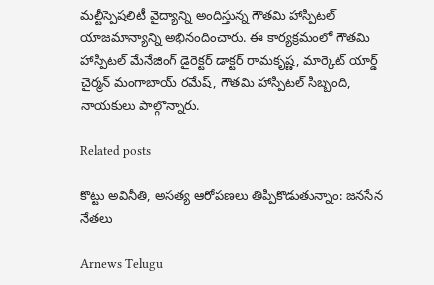మల్టీస్పెషలిటీ వైద్యాన్ని అందిస్తున్న గౌతమి హాస్పిటల్ యాజమాన్యాన్ని అభినందించారు. ఈ కార్యక్రమంలో గౌతమి హాస్పిటల్ మేనేజింగ్ డైరెక్టర్ డాక్టర్ రామకృష్ణ, మార్కెట్ యార్డ్ చైర్మన్ మంగాబాయ్ రమేష్, గౌతమి హాస్పిటల్ సిబ్బంది, నాయకులు పాల్గొన్నారు.

Related posts

కొట్టు అవినీతి, అసత్య ఆరోపణలు తిప్పికొడుతున్నాం: జనసేన నేతలు

Arnews Telugu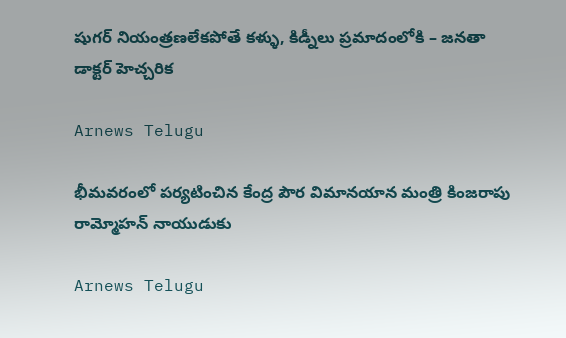షుగర్ నియంత్రణలేకపోతే కళ్ళు, కిడ్నీలు ప్రమాదంలోకి – జనతా డాక్టర్ హెచ్చరిక

Arnews Telugu

భీమవరంలో పర్యటించిన కేంద్ర పౌర విమానయాన మంత్రి కింజరాపు రామ్మోహన్ నాయుడుకు

Arnews Telugu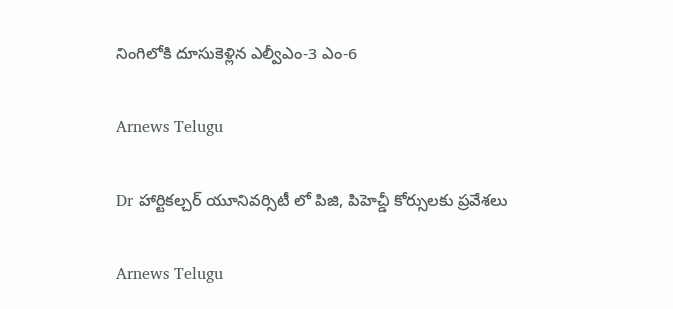నింగిలోకి దూసుకెళ్లిన ఎల్వీఎం-3 ఎం-6

Arnews Telugu

Dr హార్టికల్చర్ యూనివర్సిటీ లో పిజి, పిహెచ్డీ కోర్సులకు ప్రవేశలు

Arnews Telugu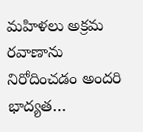మహిళలు అక్రమ రవాణాను నిరోదించడం అందరి భాద్యత…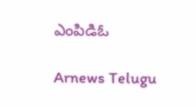ఎంపిడిఓ

Arnews Telugu